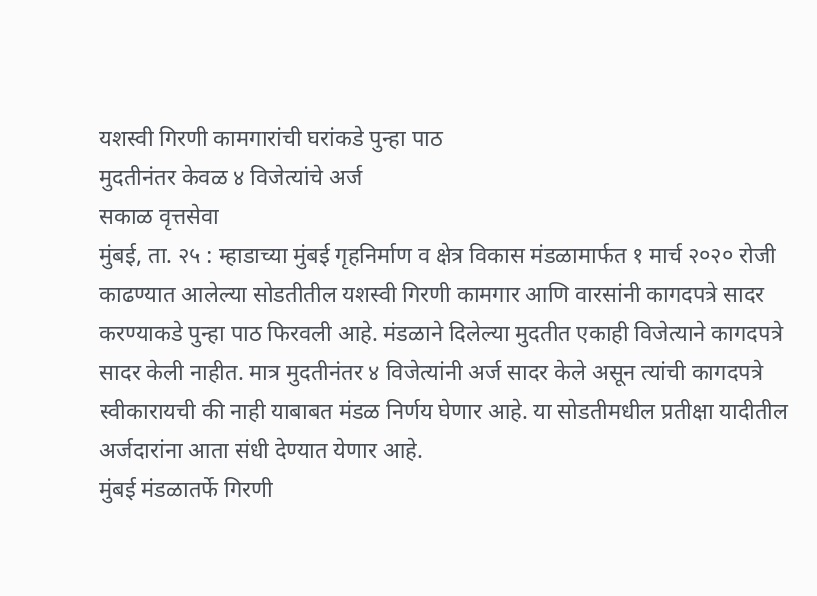यशस्वी गिरणी कामगारांची घरांकडे पुन्हा पाठ
मुदतीनंतर केवळ ४ विजेत्यांचे अर्ज
सकाळ वृत्तसेवा
मुंबई, ता. २५ : म्हाडाच्या मुंबई गृहनिर्माण व क्षेत्र विकास मंडळामार्फत १ मार्च २०२० रोजी काढण्यात आलेल्या सोडतीतील यशस्वी गिरणी कामगार आणि वारसांनी कागदपत्रे सादर करण्याकडे पुन्हा पाठ फिरवली आहे. मंडळाने दिलेल्या मुदतीत एकाही विजेत्याने कागदपत्रे सादर केली नाहीत. मात्र मुदतीनंतर ४ विजेत्यांनी अर्ज सादर केले असून त्यांची कागदपत्रे स्वीकारायची की नाही याबाबत मंडळ निर्णय घेणार आहे. या सोडतीमधील प्रतीक्षा यादीतील अर्जदारांना आता संधी देण्यात येणार आहे.
मुंबई मंडळातर्फे गिरणी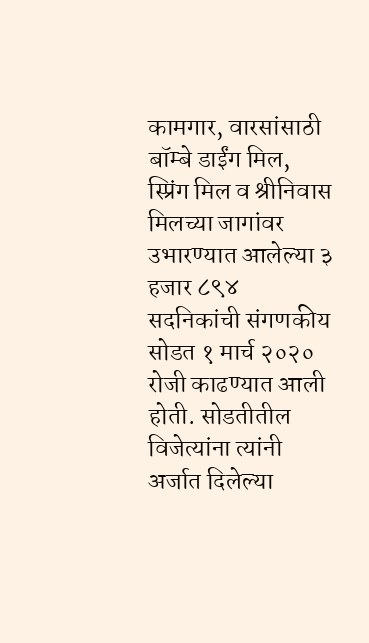कामगार, वारसांसाठी बॉम्बे डाईंग मिल, स्प्रिंग मिल व श्रीनिवास मिलच्या जागांवर उभारण्यात आलेल्या ३ हजार ८९४ सदनिकांची संगणकीय सोडत १ मार्च २०२० रोजी काढण्यात आली होती. सोडतीतील विजेत्यांना त्यांनी अर्जात दिलेल्या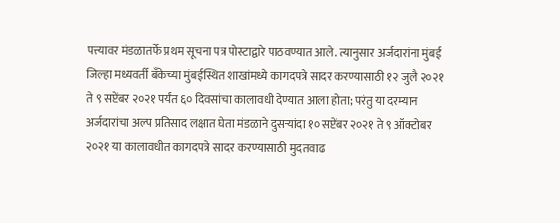पत्त्यावर मंडळातर्फे प्रथम सूचना पत्र पोस्टाद्वारे पाठवण्यात आले. त्यानुसार अर्जदारांना मुंबई जिल्हा मध्यवर्ती बँकेच्या मुंबईस्थित शाखांमध्ये कागदपत्रे सादर करण्यासाठी १२ जुलै २०२१ ते ९ सप्टेंबर २०२१ पर्यंत ६० दिवसांचा कालावधी देण्यात आला होता; परंतु या दरम्यान अर्जदारांचा अल्प प्रतिसाद लक्षात घेता मंडळाने दुसऱ्यांदा १० सप्टेंबर २०२१ ते ९ ऑक्टोबर २०२१ या कालावधीत कागदपत्रे सादर करण्यासाठी मुदतवाढ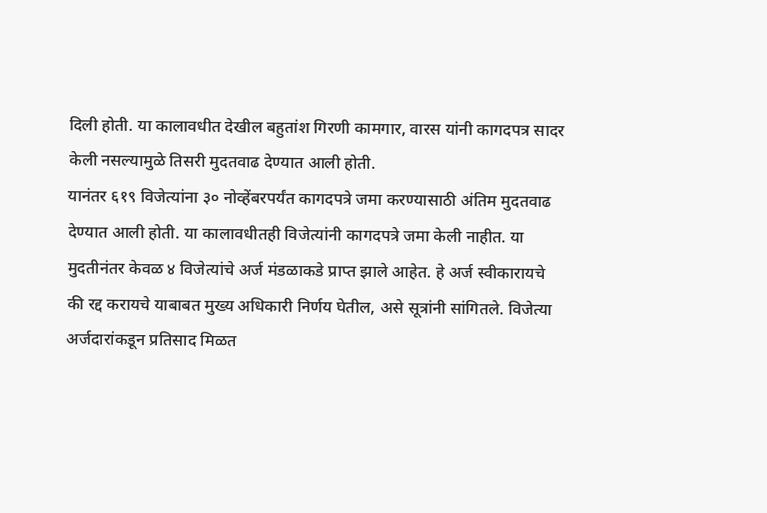दिली होती. या कालावधीत देखील बहुतांश गिरणी कामगार, वारस यांनी कागदपत्र सादर केली नसल्यामुळे तिसरी मुदतवाढ देण्यात आली होती.
यानंतर ६१९ विजेत्यांना ३० नोव्हेंबरपर्यंत कागदपत्रे जमा करण्यासाठी अंतिम मुदतवाढ देण्यात आली होती. या कालावधीतही विजेत्यांनी कागदपत्रे जमा केली नाहीत. या मुदतीनंतर केवळ ४ विजेत्यांचे अर्ज मंडळाकडे प्राप्त झाले आहेत. हे अर्ज स्वीकारायचे की रद्द करायचे याबाबत मुख्य अधिकारी निर्णय घेतील, असे सूत्रांनी सांगितले. विजेत्या अर्जदारांकडून प्रतिसाद मिळत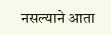नसल्याने आता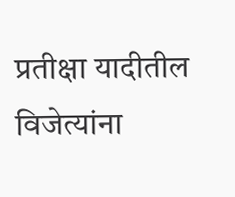प्रतीक्षा यादीतील विजेत्यांना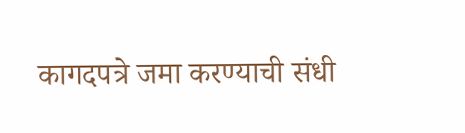कागदपत्रे जमा करण्याची संधी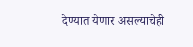देण्यात येणार असल्याचेही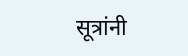सूत्रांनी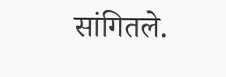सांगितले.